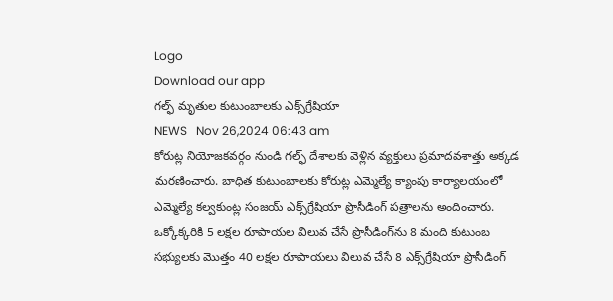Logo
Download our app
గ‌ల్ఫ్ మృతుల కుటుంబాల‌కు ఎక్స్‌గ్రేషియా
NEWS   Nov 26,2024 06:43 am
కోరుట్ల నియోజకవర్గం నుండి గ‌ల్ఫ్ దేశాల‌కు వెళ్లిన వ్య‌క్తులు ప్రమాదవశాత్తు అక్క‌డ మరణించారు. బాధిత కుటుంబాల‌కు కోరుట్ల ఎమ్మెల్యే క్యాంపు కార్యాలయంలో ఎమ్మెల్యే కల్వకుంట్ల సంజయ్ ఎక్స్‌గ్రేషియా ప్రొసీడింగ్ పత్రాలను అందించారు. ఒక్కోక్కరికి 5 లక్షల రూపాయల విలువ చేసే ప్రొసీడింగ్‌ను 8 మంది కుటుంబ సభ్యులకు మొత్తం 40 లక్షల రూపాయలు విలువ చేసే 8 ఎక్స్‌గ్రేషియా ప్రొసీడింగ్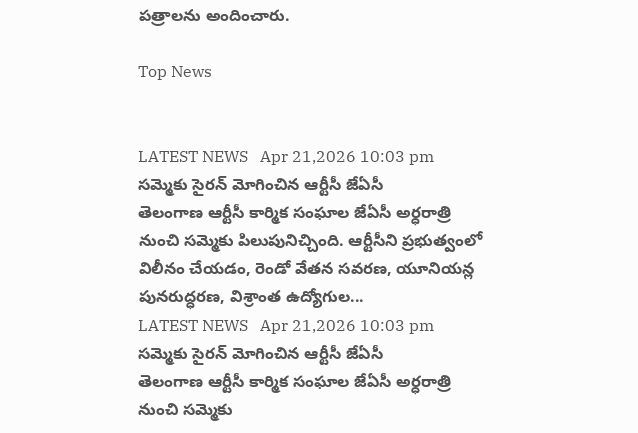పత్రాలను అందించారు.

Top News


LATEST NEWS   Apr 21,2026 10:03 pm
స‌మ్మెకు సైర‌న్ మోగించిన ఆర్టీసీ జేఏసీ
తెలంగాణ ఆర్టీసీ కార్మిక సంఘాల జేఏసీ అర్ధరాత్రి నుంచి సమ్మెకు పిలుపునిచ్చింది. ఆర్టీసీని ప్రభుత్వంలో విలీనం చేయడం, రెండో వేతన సవరణ, యూనియన్ల పునరుద్ధరణ, విశ్రాంత ఉద్యోగుల...
LATEST NEWS   Apr 21,2026 10:03 pm
స‌మ్మెకు సైర‌న్ మోగించిన ఆర్టీసీ జేఏసీ
తెలంగాణ ఆర్టీసీ కార్మిక సంఘాల జేఏసీ అర్ధరాత్రి నుంచి సమ్మెకు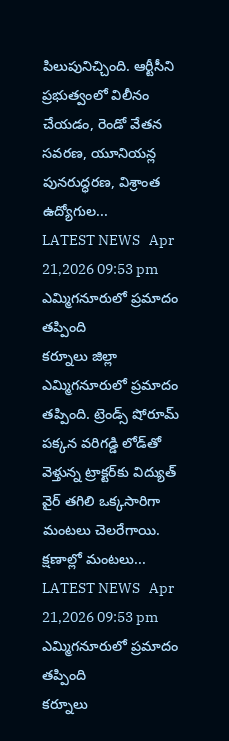పిలుపునిచ్చింది. ఆర్టీసీని ప్రభుత్వంలో విలీనం చేయడం, రెండో వేతన సవరణ, యూనియన్ల పునరుద్ధరణ, విశ్రాంత ఉద్యోగుల...
LATEST NEWS   Apr 21,2026 09:53 pm
ఎమ్మిగనూరులో ప్రమాదం తప్పింది
కర్నూలు జిల్లా ఎమ్మిగనూరులో ప్రమాదం తప్పింది. ట్రెండ్స్ షోరూమ్ పక్కన వరిగడ్డి లోడ్‌తో వెళ్తున్న ట్రాక్టర్‌కు విద్యుత్ వైర్ తగిలి ఒక్కసారిగా మంటలు చెలరేగాయి. క్షణాల్లో మంటలు...
LATEST NEWS   Apr 21,2026 09:53 pm
ఎమ్మిగనూరులో ప్రమాదం తప్పింది
కర్నూలు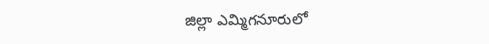జిల్లా ఎమ్మిగనూరులో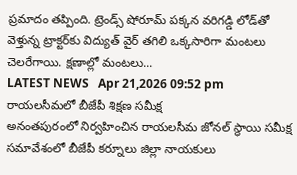ప్రమాదం తప్పింది. ట్రెండ్స్ షోరూమ్ పక్కన వరిగడ్డి లోడ్‌తో వెళ్తున్న ట్రాక్టర్‌కు విద్యుత్ వైర్ తగిలి ఒక్కసారిగా మంటలు చెలరేగాయి. క్షణాల్లో మంటలు...
LATEST NEWS   Apr 21,2026 09:52 pm
రాయలసీమలో బీజేపీ శిక్షణ సమీక్ష
అనంతపురంలో నిర్వహించిన రాయలసీమ జోనల్ స్థాయి సమీక్ష సమావేశంలో బీజేపీ కర్నూలు జిల్లా నాయకులు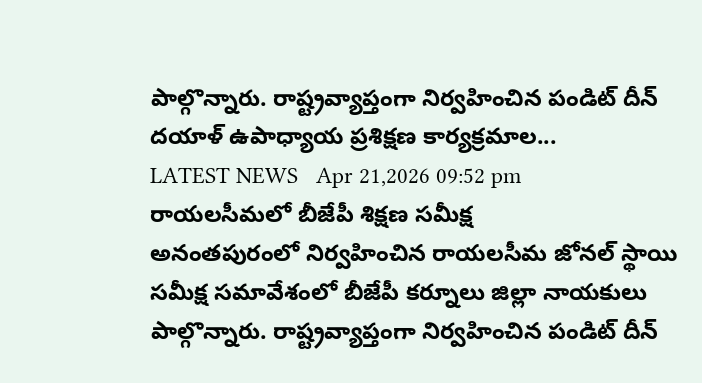పాల్గొన్నారు. రాష్ట్రవ్యాప్తంగా నిర్వహించిన పండిట్ దీన్ దయాళ్ ఉపాధ్యాయ ప్రశిక్షణ కార్యక్రమాల...
LATEST NEWS   Apr 21,2026 09:52 pm
రాయలసీమలో బీజేపీ శిక్షణ సమీక్ష
అనంతపురంలో నిర్వహించిన రాయలసీమ జోనల్ స్థాయి సమీక్ష సమావేశంలో బీజేపీ కర్నూలు జిల్లా నాయకులు పాల్గొన్నారు. రాష్ట్రవ్యాప్తంగా నిర్వహించిన పండిట్ దీన్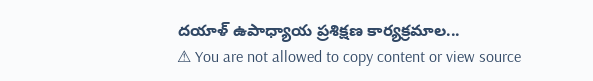దయాళ్ ఉపాధ్యాయ ప్రశిక్షణ కార్యక్రమాల...
⚠ You are not allowed to copy content or view source